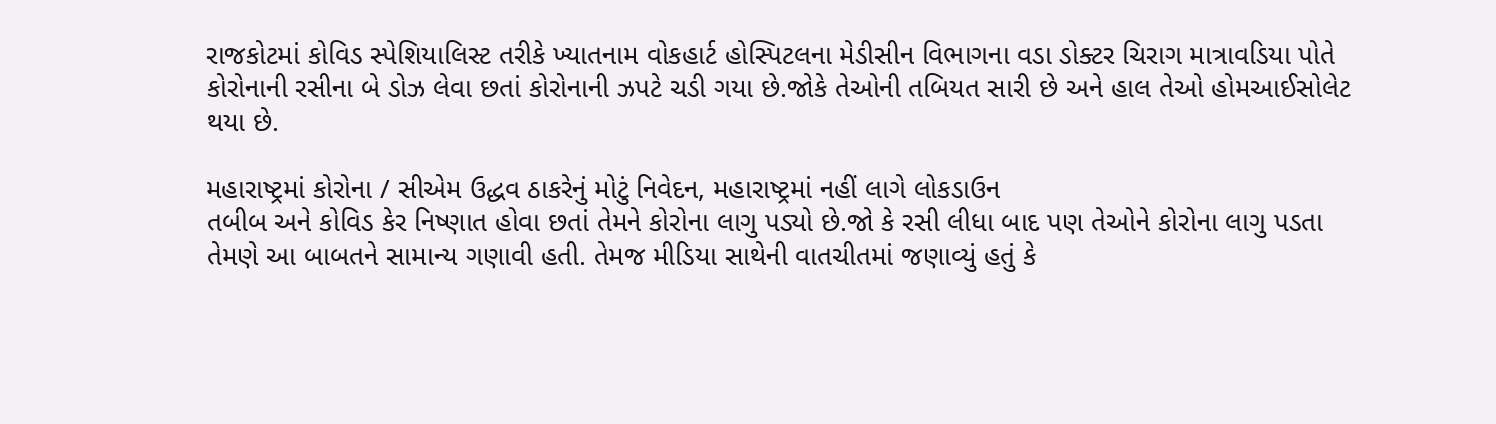રાજકોટમાં કોવિડ સ્પેશિયાલિસ્ટ તરીકે ખ્યાતનામ વોકહાર્ટ હોસ્પિટલના મેડીસીન વિભાગના વડા ડોક્ટર ચિરાગ માત્રાવડિયા પોતે કોરોનાની રસીના બે ડોઝ લેવા છતાં કોરોનાની ઝપટે ચડી ગયા છે.જોકે તેઓની તબિયત સારી છે અને હાલ તેઓ હોમઆઈસોલેટ થયા છે.

મહારાષ્ટ્રમાં કોરોના / સીએમ ઉદ્ધવ ઠાકરેનું મોટું નિવેદન, મહારાષ્ટ્રમાં નહીં લાગે લોકડાઉન
તબીબ અને કોવિડ કેર નિષ્ણાત હોવા છતાં તેમને કોરોના લાગુ પડ્યો છે.જો કે રસી લીધા બાદ પણ તેઓને કોરોના લાગુ પડતા તેમણે આ બાબતને સામાન્ય ગણાવી હતી. તેમજ મીડિયા સાથેની વાતચીતમાં જણાવ્યું હતું કે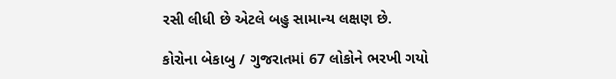રસી લીધી છે એટલે બહુ સામાન્ય લક્ષણ છે.

કોરોના બેકાબુ / ગુજરાતમાં 67 લોકોને ભરખી ગયો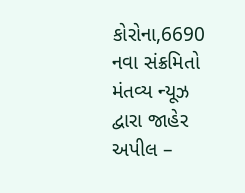કોરોના,6690 નવા સંક્રમિતો
મંતવ્ય ન્યૂઝ દ્વારા જાહેર અપીલ –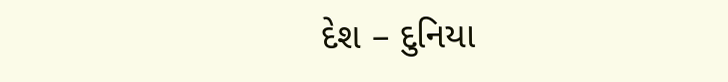દેશ – દુનિયા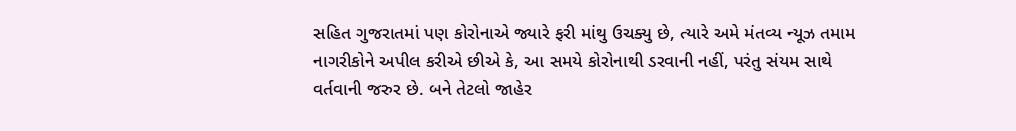સહિત ગુજરાતમાં પણ કોરોનાએ જ્યારે ફરી માંથુ ઉચક્યુ છે, ત્યારે અમે મંતવ્ય ન્યૂઝ તમામ નાગરીકોને અપીલ કરીએ છીએ કે, આ સમયે કોરોનાથી ડરવાની નહીં, પરંતુ સંયમ સાથે વર્તવાની જરુર છે. બને તેટલો જાહેર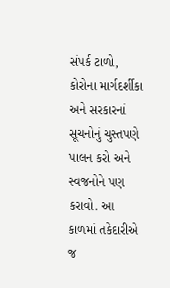સંપર્ક ટાળો, કોરોના માર્ગદર્શીકા અને સરકારનાં સૂચનોનું ચુસ્તપણે પાલન કરો અને સ્વજનોને પણ કરાવો. આ કાળમાં તકેદારીએ જ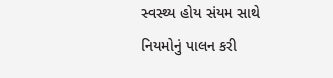સ્વસ્થ્ય હોય સંયમ સાથે નિયમોનું પાલન કરી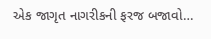એક જાગૃત નાગરીકની ફરજ બજાવો…